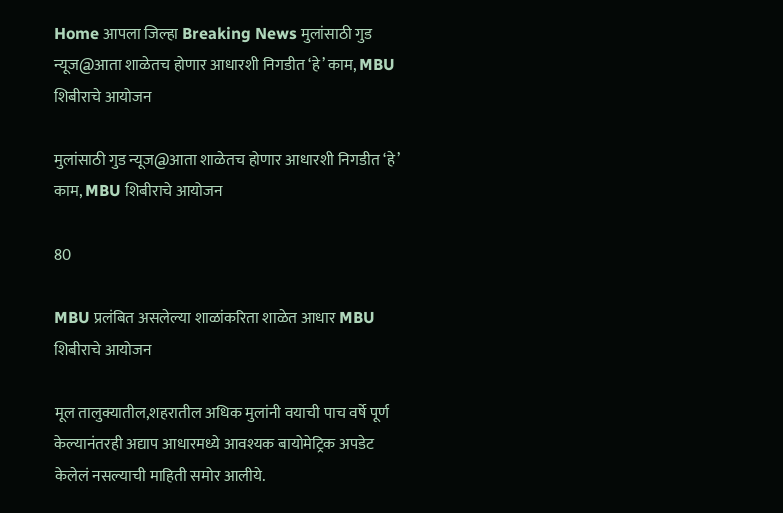Home आपला जिल्हा Breaking News मुलांसाठी गुड न्यूज@आता शाळेतच होणार आधारशी निगडीत ‘हे’ काम, MBU शिबीराचे आयोजन

मुलांसाठी गुड न्यूज@आता शाळेतच होणार आधारशी निगडीत ‘हे’ काम, MBU शिबीराचे आयोजन

80

MBU प्रलंबित असलेल्या शाळांकरिता शाळेत आधार MBU शिबीराचे आयोजन

मूल तालुक्यातील,शहरातील अधिक मुलांनी वयाची पाच वर्षे पूर्ण केल्यानंतरही अद्याप आधारमध्ये आवश्यक बायोमेट्रिक अपडेट केलेलं नसल्याची माहिती समोर आलीये.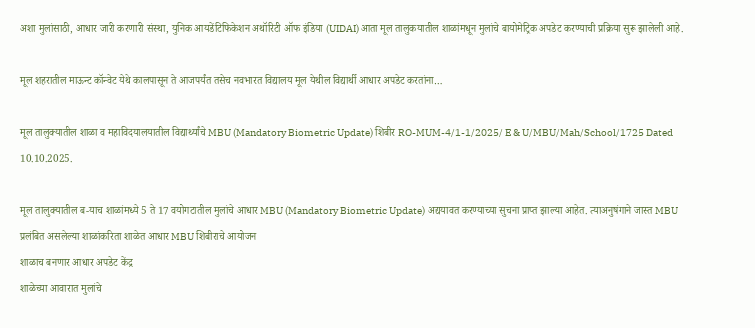अशा मुलांसाठी, आधार जारी करणारी संस्था, युनिक आयडेंटिफिकेशन अथॉरिटी ऑफ इंडिया (UIDAI) आता मूल तालुकयातील शाळांमधून मुलांचे बायोमेट्रिक अपडेट करण्याची प्रक्रिया सुरू झालेली आहे.

मूल शहरातील माऊन्ट कॉन्वेट येथे कालपासून ते आजपर्यंत तसेच नवभारत विद्यालय मूल येथील विद्यार्थी आधार अपडेट करतांना…

मूल तालुक्यातील शाळा व महाविदयालयातील विद्यार्थ्यांचे MBU (Mandatory Biometric Update) शिबीर RO-MUM-4/1-1/2025/ E & U/MBU/Mah/School/1725 Dated 10.10.2025.

मूल तालुक्यातील ब-याच शाळांमध्ये 5 ते 17 वयोगटातील मुलांचे आधार MBU (Mandatory Biometric Update) अद्ययावत करण्याच्या सुचना प्राप्त झाल्या आहेत. त्याअनुषंगाने जास्त MBU प्रलंबित असलेल्या शाळांकरिता शाळेत आधार MBU शिबीराचे आयोजन
शाळाच बनणार आधार अपडेट केंद्र
शाळेच्या आवारात मुलांचे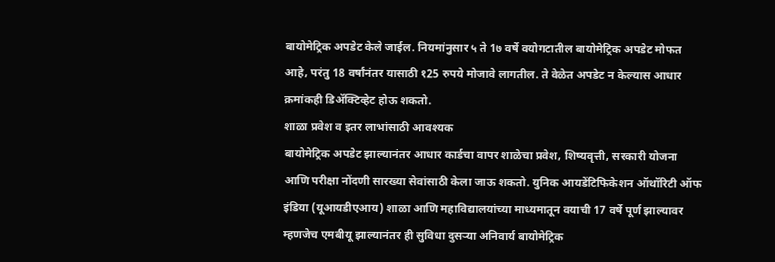बायोमेट्रिक अपडेट केले जाईल. नियमांनुसार ५ ते 1७ वर्षे वयोगटातील बायोमेट्रिक अपडेट मोफत आहे, परंतु 18 वर्षांनंतर यासाठी १25 रुपये मोजावे लागतील. ते वेळेत अपडेट न केल्यास आधार क्रमांकही डिॲक्टिव्हेट होऊ शकतो.
शाळा प्रवेश व इतर लाभांसाठी आवश्यक
बायोमेट्रिक अपडेट झाल्यानंतर आधार कार्डचा वापर शाळेचा प्रवेश, शिष्यवृत्ती, सरकारी योजना आणि परीक्षा नोंदणी सारख्या सेवांसाठी केला जाऊ शकतो. युनिक आयडेंटिफिकेशन ऑथॉरिटी ऑफ इंडिया (यूआयडीएआय) शाळा आणि महाविद्यालयांच्या माध्यमातून वयाची 17 वर्षे पूर्ण झाल्यावर म्हणजेच एमबीयू झाल्यानंतर ही सुविधा दुसऱ्या अनिवार्य बायोमेट्रिक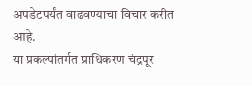अपडेटपर्यंत वाढवण्याचा विचार करीत आहे.
या प्रकल्पांतर्गत प्राधिकरण चंद्रपूर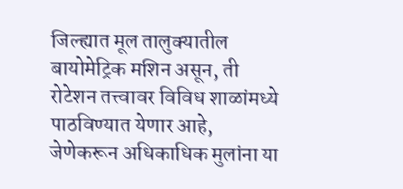जिल्ह्यात मूल तालुक्यातील बायोमेट्रिक मशिन असून, ती रोटेशन तत्त्वावर विविध शाळांमध्ये पाठविण्यात येणार आहे, जेणेकरून अधिकाधिक मुलांना या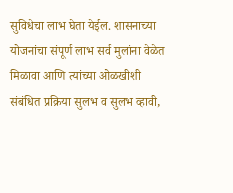सुविधेचा लाभ घेता येईल. शासनाच्या योजनांचा संपूर्ण लाभ सर्व मुलांना वेळेत मिळावा आणि त्यांच्या ओळखीशी संबंधित प्रक्रिया सुलभ व सुलभ व्हावी,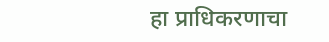हा प्राधिकरणाचा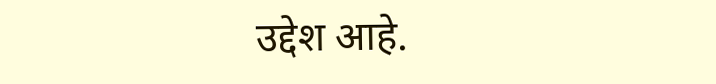उद्देश आहे.